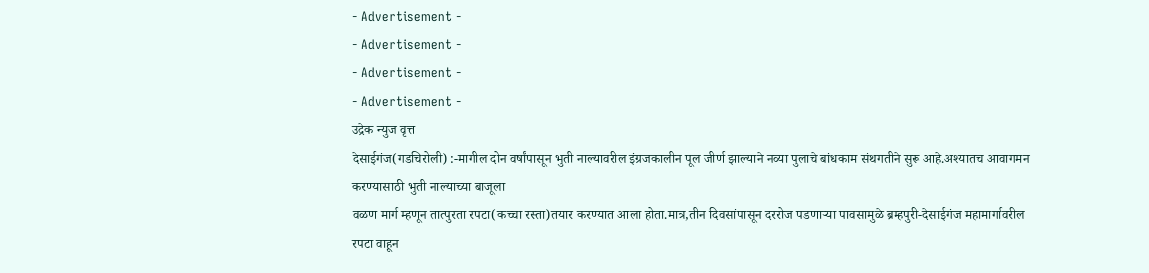- Advertisement -
- Advertisement -
- Advertisement -
- Advertisement -
उद्रेक न्युज वृत्त
देसाईगंज(गडचिरोली) :-मागील दोन वर्षांपासून भुती नाल्यावरील इंग्रजकालीन पूल जीर्ण झाल्याने नव्या पुलाचे बांधकाम संथगतीने सुरू आहे.अश्यातच आवागमन करण्यासाठी भुती नाल्याच्या बाजूला
वळण मार्ग म्हणून तात्पुरता रपटा(कच्चा रस्ता)तयार करण्यात आला होता.मात्र,तीन दिवसांपासून दररोज पडणाऱ्या पावसामुळे ब्रम्हपुरी-देसाईगंज महामार्गावरील रपटा वाहून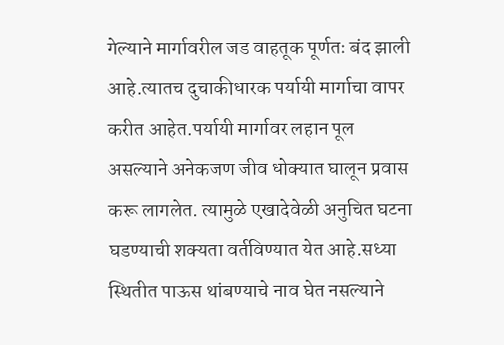गेल्याने मार्गावरील जड वाहतूक पूर्णतः बंद झाली आहे.त्यातच दुचाकीधारक पर्यायी मार्गाचा वापर करीत आहेत.पर्यायी मार्गावर लहान पूल असल्याने अनेकजण जीव धोक्यात घालून प्रवास करू लागलेत. त्यामुळे एखादेवेळी अनुचित घटना घडण्याची शक्यता वर्तविण्यात येत आहे.सध्या स्थितीत पाऊस थांबण्याचे नाव घेत नसल्याने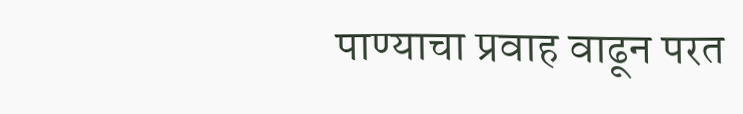पाण्याचा प्रवाह वाढून परत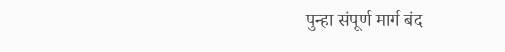पुन्हा संपूर्ण मार्ग बंद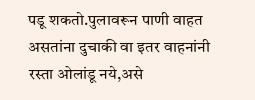पडू शकतो.पुलावरून पाणी वाहत असतांना दुचाकी वा इतर वाहनांनी रस्ता ओलांडू नये,असे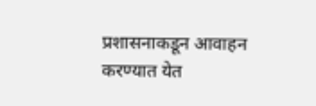प्रशासनाकडून आवाहन करण्यात येत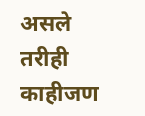असले तरीही काहीजण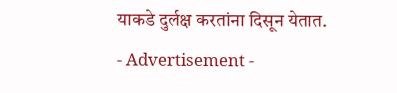याकडे दुर्लक्ष करतांना दिसून येतात.
- Advertisement -